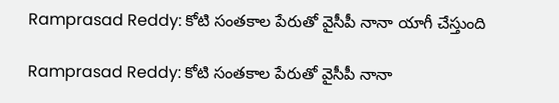Ramprasad Reddy: కోటి సంతకాల పేరుతో వైసీపీ నానా యాగీ చేస్తుంది

Ramprasad Reddy: కోటి సంతకాల పేరుతో వైసీపీ నానా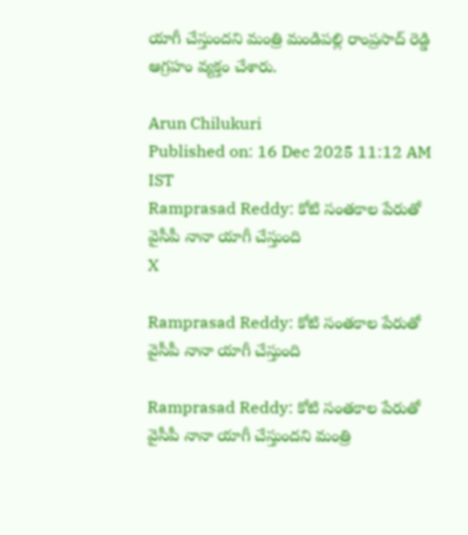యాగీ చేస్తుందని మంత్రి మండిపల్లి రాంప్రసాద్ రెడ్డి ఆగ్రహం వ్యక్తం చేశారు.

Arun Chilukuri
Published on: 16 Dec 2025 11:12 AM IST
Ramprasad Reddy: కోటి సంతకాల పేరుతో వైసీపీ నానా యాగీ చేస్తుంది
X

Ramprasad Reddy: కోటి సంతకాల పేరుతో వైసీపీ నానా యాగీ చేస్తుంది

Ramprasad Reddy: కోటి సంతకాల పేరుతో వైసీపీ నానా యాగీ చేస్తుందని మంత్రి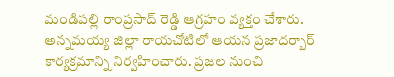మండిపల్లి రాంప్రసాద్ రెడ్డి ఆగ్రహం వ్యక్తం చేశారు. అన్నమయ్య జిల్లా రాయచోటిలో ఆయన ప్రజాదర్బార్ కార్యక్రమాన్ని నిర్వహించారు. ప్రజల నుంచి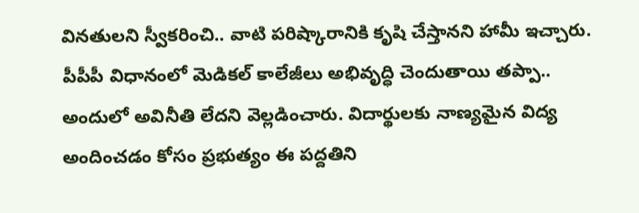వినతులని స్వీకరించి.. వాటి పరిష్కారానికి కృషి చేస్తానని హామీ ఇచ్చారు. పీపీపీ విధానంలో మెడికల్ కాలేజీలు అభివృద్ధి చెందుతాయి తప్పా.. అందులో అవినీతి లేదని వెల్లడించారు. విదార్థులకు నాణ్యమైన విద్య అందించడం కోసం ప్రభుత్యం ఈ పద్దతిని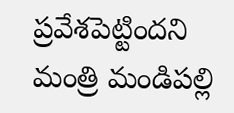ప్రవేశపెట్టిందని మంత్రి మండిపల్లి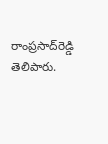రాంప్రసాద్‌రెడ్డి తెలిపారు.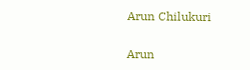Arun Chilukuri

Arun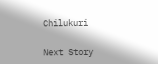Chilukuri

Next Story